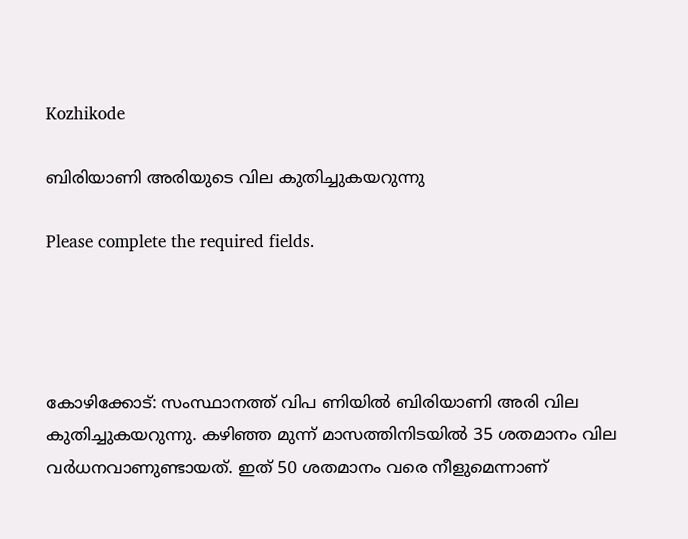Kozhikode

ബിരിയാണി അരിയുടെ വില കുതിച്ചുകയറുന്നു

Please complete the required fields.




കോഴിക്കോട്: സംസ്ഥാനത്ത് വിപ ണിയിൽ ബിരിയാണി അരി വില കുതിച്ചുകയറുന്നു. കഴിഞ്ഞ മുന്ന് മാസത്തിനിടയിൽ 35 ശതമാനം വില വർധനവാണുണ്ടായത്. ഇത് 50 ശതമാനം വരെ നീളുമെന്നാണ്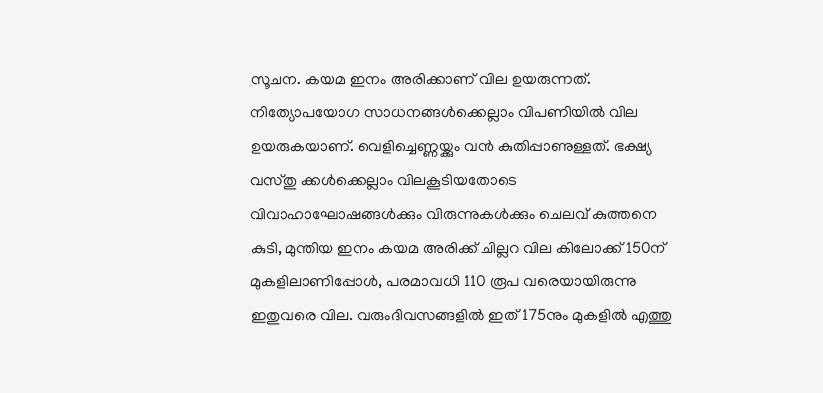സൂചന. കയമ ഇനം അരിക്കാണ് വില ഉയരുന്നത്. നിത്യോപയോഗ സാധനങ്ങൾക്കെല്ലാം വിപണിയിൽ വില ഉയരുകയാണ്. വെളിച്ചെണ്ണയ്ക്കും വൻ കുതിപ്പാണുള്ളത്. ഭക്ഷ്യ വസ്‌തു ക്കൾക്കെല്ലാം വിലകൂടിയതോടെ വിവാഹാഘോഷങ്ങൾക്കും വിരുന്നുകൾക്കും ചെലവ് കുത്തനെ കുടി, മുന്തിയ ഇനം കയമ അരിക്ക് ചില്ലറ വില കിലോക്ക് 150ന് മുകളിലാണിപ്പോൾ, പരമാവധി 110 രൂപ വരെയായിരുന്നു ഇതുവരെ വില. വരുംദിവസങ്ങളിൽ ഇത് 175നും മുകളിൽ എത്തു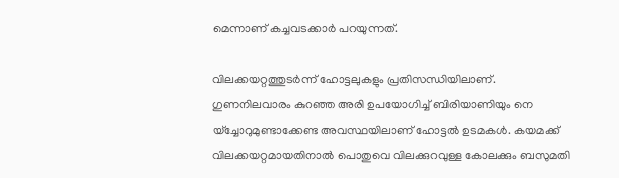മെന്നാണ് കച്ചവടക്കാർ പറയുന്നത്.

വിലക്കയറ്റത്തുടർന്ന് ഹോട്ടലുകളും പ്രതിസന്ധിയിലാണ്. ഗുണനിലവാരം കുറഞ്ഞ അരി ഉപയോഗിച്ച് ബിരിയാണിയും നെ യ്ച്ചോറുമുണ്ടാക്കേണ്ട അവസ്ഥയിലാണ് ഹോട്ടൽ ഉടമകൾ. കയമക്ക് വിലക്കയറ്റമായതിനാൽ പൊതുവെ വിലക്കുറവുള്ള കോലക്കും ബസുമതി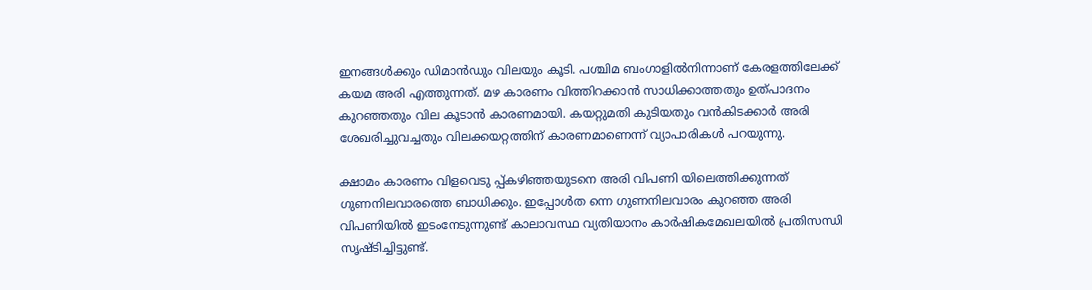ഇനങ്ങൾക്കും ഡിമാൻഡും വിലയും കൂടി. പശ്ചിമ ബംഗാളിൽനിന്നാണ് കേരളത്തിലേക്ക് കയമ അരി എത്തുന്നത്. മഴ കാരണം വിത്തിറക്കാൻ സാധിക്കാത്തതും ഉത്പാദനം കുറഞ്ഞതും വില കൂടാൻ കാരണമായി. കയറ്റുമതി കുടിയതും വൻകിടക്കാർ അരി ശേഖരിച്ചുവച്ചതും വിലക്കയറ്റത്തിന് കാരണമാണെന്ന് വ്യാപാരികൾ പറയുന്നു.

ക്ഷാമം കാരണം വിളവെടു പ്പ്കഴിഞ്ഞയുടനെ അരി വിപണി യിലെത്തിക്കുന്നത് ഗുണനിലവാരത്തെ ബാധിക്കും. ഇപ്പോൾത ന്നെ ഗുണനിലവാരം കുറഞ്ഞ അരി വിപണിയിൽ ഇടംനേടുന്നുണ്ട് കാലാവസ്ഥ വ്യതിയാനം കാർഷികമേഖലയിൽ പ്രതിസന്ധി സൃഷ്ടിച്ചിട്ടുണ്ട്.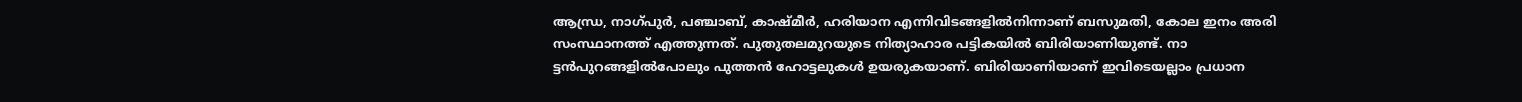ആന്ധ്ര, നാഗ്‌പുർ, പഞ്ചാബ്, കാഷ്‌മീർ, ഹരിയാന എന്നിവിടങ്ങളിൽനിന്നാണ് ബസുമതി, കോല ഇനം അരി സംസ്ഥാനത്ത് എത്തുന്നത്. പുതുതലമുറയുടെ നിത്യാഹാര പട്ടികയിൽ ബിരിയാണിയുണ്ട്. നാ ട്ടൻപുറങ്ങളിൽപോലും പുത്തൻ ഹോട്ടലുകൾ ഉയരുകയാണ്. ബിരിയാണിയാണ് ഇവിടെയല്ലാം പ്രധാന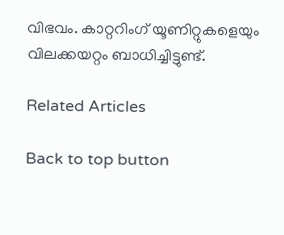വിഭവം. കാറ്ററിംഗ് യൂണിറ്റുകളെയും വിലക്കയറ്റം ബാധിച്ചിട്ടുണ്ട്.

Related Articles

Back to top button